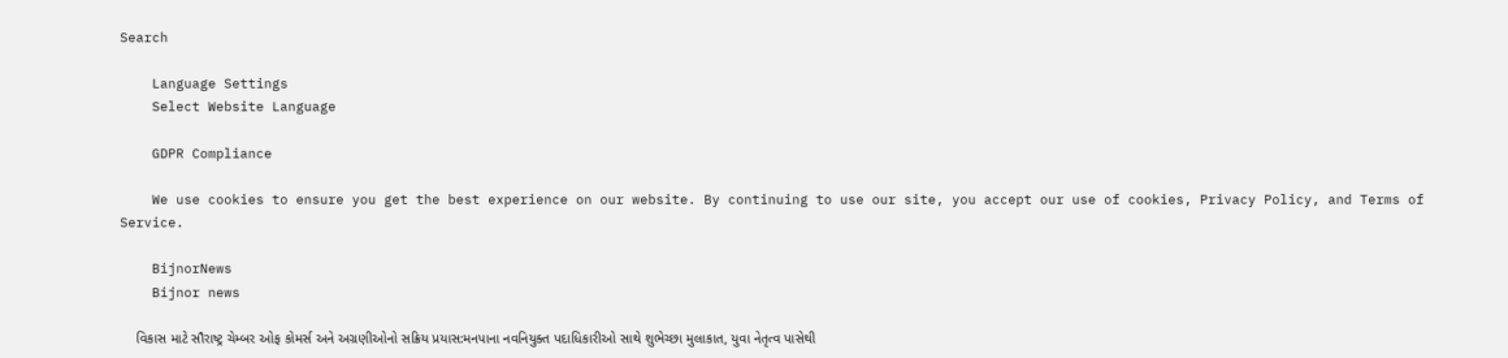Search

    Language Settings
    Select Website Language

    GDPR Compliance

    We use cookies to ensure you get the best experience on our website. By continuing to use our site, you accept our use of cookies, Privacy Policy, and Terms of Service.

    BijnorNews
    Bijnor news

    વિકાસ માટે સૌરાષ્ટ્ર ચેમ્બર ઓફ કોમર્સ અને અગ્રણીઓનો સક્રિય પ્રયાસ:મનપાના નવનિયુક્ત પદાધિકારીઓ સાથે શુભેચ્છા મુલાકાત, યુવા નેતૃત્વ પાસેથી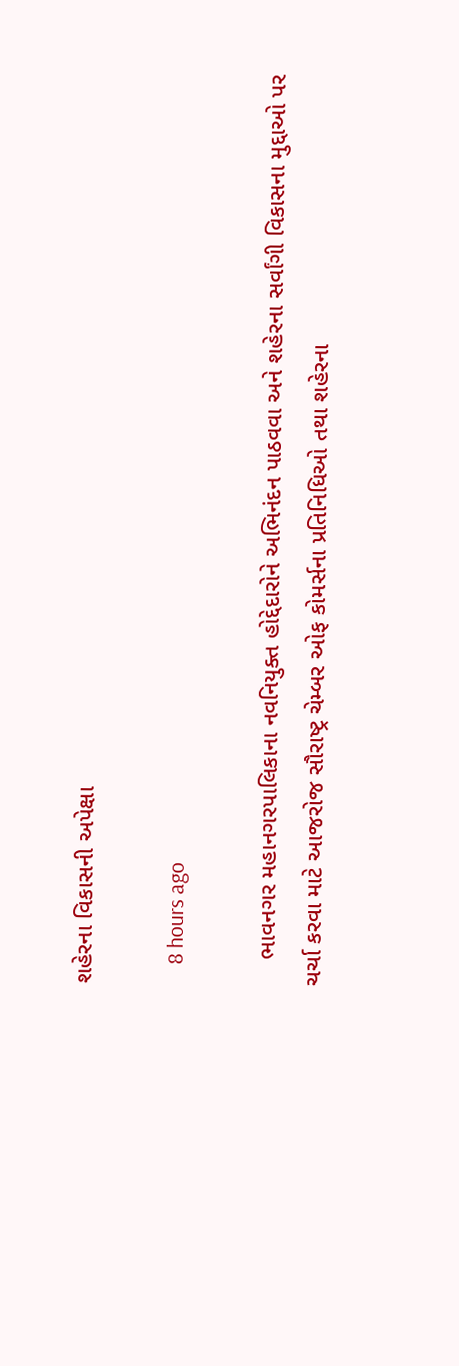શહેરના વિકાસની અપેક્ષા

    8 hours ago

    ભાવનગર મહાનગરપાલિકાના નવનિયુક્ત હોદ્દેદારોને અભિનંદન પાઠવવા અને શહેરના સર્વાંગી વિકાસના મુદ્દાઓ પર ચર્ચા કરવા માટે આજરોજ સૌરાષ્ટ્ર ચેમ્બર ઓફ કોમર્સના પ્રતિનિધિઓ તથા શહેરના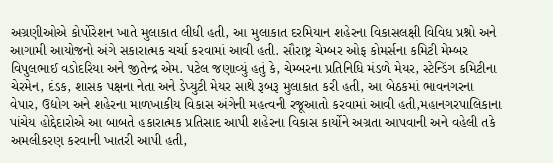અગ્રણીઓએ કોર્પોરેશન ખાતે મુલાકાત લીધી હતી, આ મુલાકાત દરમિયાન શહેરના વિકાસલક્ષી વિવિધ પ્રશ્નો અને આગામી આયોજનો અંગે સકારાત્મક ચર્ચા કરવામાં આવી હતી. સૌરાષ્ટ્ર ચેમ્બર ઓફ કોમર્સના કમિટી મેમ્બર વિપુલભાઈ વડોદરિયા અને જીતેન્દ્ર એમ. પટેલ જણાવ્યું હતું કે, ચેમ્બરના પ્રતિનિધિ મંડળે મેયર, સ્ટેન્ડિંગ કમિટીના ચેરમેન, દંડક, શાસક પક્ષના નેતા અને ડેપ્યુટી મેયર સાથે રૂબરૂ મુલાકાત કરી હતી, આ બેઠકમાં ભાવનગરના વેપાર, ઉદ્યોગ અને શહેરના માળખાકીય વિકાસ અંગેની મહત્વની રજૂઆતો કરવામાં આવી હતી,મહાનગરપાલિકાના પાંચેય હોદ્દેદારોએ આ બાબતે હકારાત્મક પ્રતિસાદ આપી શહેરના વિકાસ કાર્યોને અગ્રતા આપવાની અને વહેલી તકે અમલીકરણ કરવાની ખાતરી આપી હતી,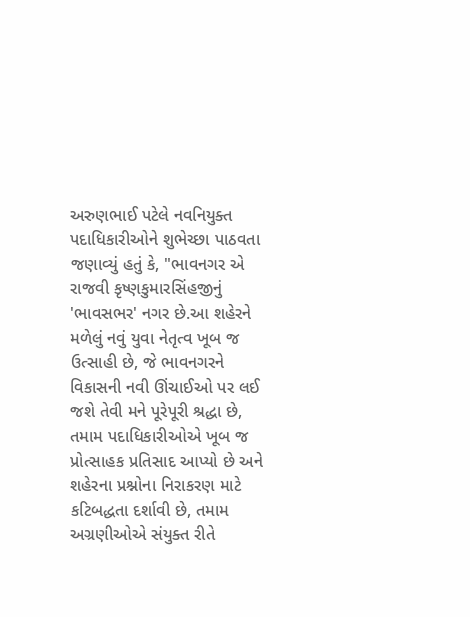અરુણભાઈ પટેલે નવનિયુક્ત પદાધિકારીઓને શુભેચ્છા પાઠવતા જણાવ્યું હતું કે, "ભાવનગર એ રાજવી કૃષ્ણકુમારસિંહજીનું 'ભાવસભર' નગર છે.આ શહેરને મળેલું નવું યુવા નેતૃત્વ ખૂબ જ ઉત્સાહી છે, જે ભાવનગરને વિકાસની નવી ઊંચાઈઓ પર લઈ જશે તેવી મને પૂરેપૂરી શ્રદ્ધા છે, તમામ પદાધિકારીઓએ ખૂબ જ પ્રોત્સાહક પ્રતિસાદ આપ્યો છે અને શહેરના પ્રશ્નોના નિરાકરણ માટે કટિબદ્ધતા દર્શાવી છે, તમામ અગ્રણીઓએ સંયુક્ત રીતે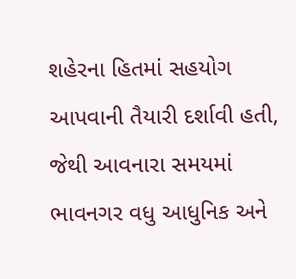શહેરના હિતમાં સહયોગ આપવાની તૈયારી દર્શાવી હતી, જેથી આવનારા સમયમાં ભાવનગર વધુ આધુનિક અને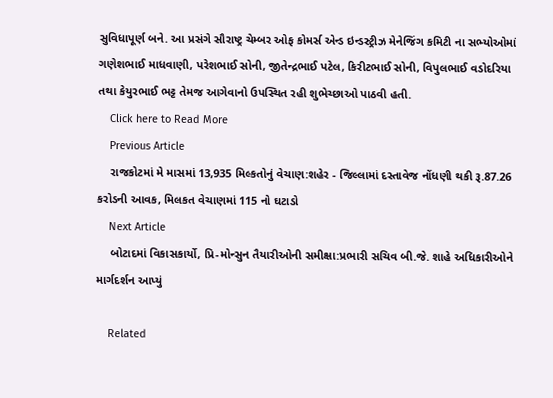સુવિધાપૂર્ણ બને. આ પ્રસંગે સૌરાષ્ટ્ર ચેમ્બર ઓફ કોમર્સ એન્ડ ઇન્ડસ્ટ્રીઝ મેનેજિંગ કમિટી ના સભ્યોઓમાં ગણેશભાઈ માધવાણી, પરેશભાઈ સોની, જીતેન્દ્રભાઈ પટેલ, કિરીટભાઈ સોની, વિપુલભાઈ વડોદરિયા તથા કેયુરભાઈ ભટ્ટ તેમજ આગેવાનો ઉપસ્થિત રહી શુભેચ્છાઓ પાઠવી હતી.
    Click here to Read More
    Previous Article
    રાજકોટમાં મે માસમાં 13,935 મિલ્કતોનું વેચાણ:શહેર - જિલ્લામાં દસ્તાવેજ નોંધણી થકી રૂ.87.26 કરોડની આવક, મિલકત વેચાણમાં 115 નો ઘટાડો
    Next Article
    બોટાદમાં વિકાસકાર્યો, પ્રિ-મોન્સુન તૈયારીઓની સમીક્ષા:પ્રભારી સચિવ બી.જે. શાહે અધિકારીઓને માર્ગદર્શન આપ્યું

    Related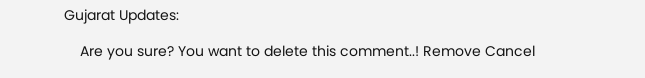Gujarat Updates:

    Are you sure? You want to delete this comment..! Remove Cancel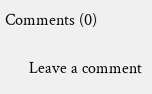Comments (0)

      Leave a comment